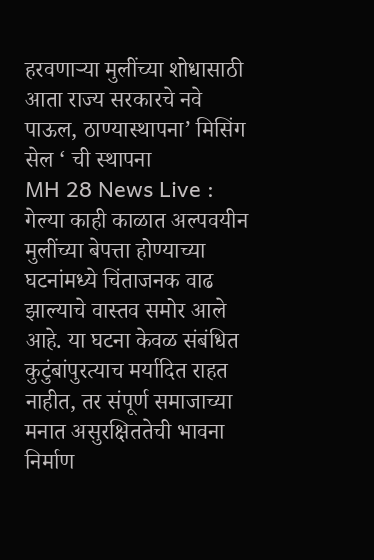हरवणाऱ्या मुलींच्या शोधासाठी आता राज्य सरकारचे नवे पाऊल, ठाण्यास्थापना’ मिसिंग सेल ‘ ची स्थापना
MH 28 News Live : गेल्या काही काळात अल्पवयीन मुलींच्या बेपत्ता होण्याच्या घटनांमध्ये चिंताजनक वाढ झाल्याचे वास्तव समोर आले आहे. या घटना केवळ संबंधित कुटुंबांपुरत्याच मर्यादित राहत नाहीत, तर संपूर्ण समाजाच्या मनात असुरक्षिततेची भावना निर्माण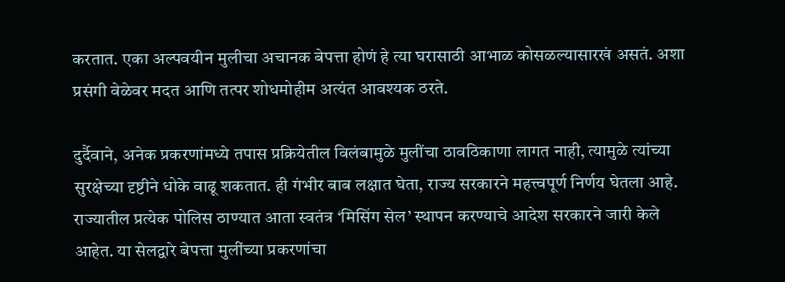करतात. एका अल्पवयीन मुलीचा अचानक बेपत्ता होणं हे त्या घरासाठी आभाळ कोसळल्यासारखं असतं. अशा प्रसंगी वेळेवर मदत आणि तत्पर शोधमोहीम अत्यंत आवश्यक ठरते.

दुर्दैवाने, अनेक प्रकरणांमध्ये तपास प्रक्रियेतील विलंबामुळे मुलींचा ठावठिकाणा लागत नाही, त्यामुळे त्यांच्या सुरक्षेच्या दृष्टीने धोके वाढू शकतात. ही गंभीर बाब लक्षात घेता, राज्य सरकारने महत्त्वपूर्ण निर्णय घेतला आहे.
राज्यातील प्रत्येक पोलिस ठाण्यात आता स्वतंत्र ‘मिसिंग सेल’ स्थापन करण्याचे आदेश सरकारने जारी केले आहेत. या सेलद्वारे बेपत्ता मुलींच्या प्रकरणांचा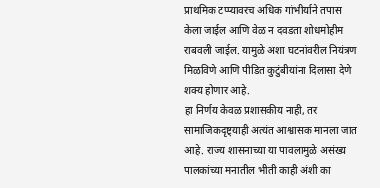प्राथमिक टप्प्यावरच अधिक गांभीर्याने तपास केला जाईल आणि वेळ न दवडता शोधमोहीम राबवली जाईल. यामुळे अशा घटनांवरील नियंत्रण मिळविणे आणि पीडित कुटुंबीयांना दिलासा देणे शक्य होणार आहे.
हा निर्णय केवळ प्रशासकीय नाही, तर सामाजिकदृष्ट्याही अत्यंत आश्वासक मानला जात आहे. राज्य शासनाच्या या पावलामुळे असंख्य पालकांच्या मनातील भीती काही अंशी का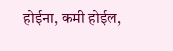होईना, कमी होईल,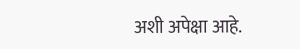अशी अपेक्षा आहे.